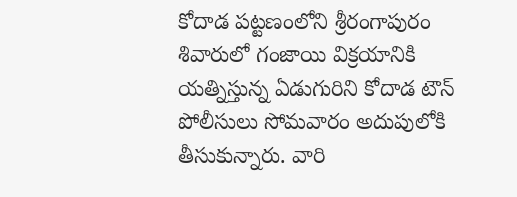కోదాడ పట్టణంలోని శ్రీరంగాపురం శివారులో గంజాయి విక్రయానికి యత్నిస్తున్న ఏడుగురిని కోదాడ టౌన్ పోలీసులు సోమవారం అదుపులోకి తీసుకున్నారు. వారి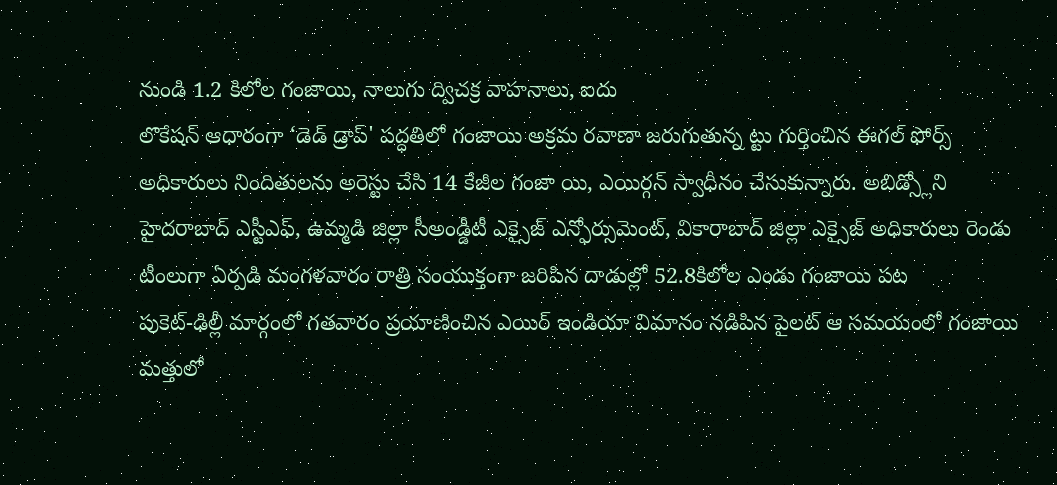నుండి 1.2 కిలోల గంజాయి, నాలుగు ద్విచక్ర వాహనాలు, ఐదు
లొకేషన్ ఆధారంగా ‘డెడ్ డ్రాప్' పద్ధతిలో గంజాయి అక్రమ రవాణా జరుగుతున్న ట్టు గుర్తించిన ఈగల్ ఫోర్స్ అధికారులు నిందితులను అరెస్టు చేసి 14 కేజీల గంజా యి, ఎయిర్గన్ స్వాధీనం చేసుకున్నారు. అబిడ్స్లోని
హైదరాబాద్ ఎస్టీఎఫ్, ఉమ్మడి జిల్లా సీఅండ్డీటీ ఎక్సైజ్ ఎన్ఫోర్సుమెంట్, వికారాబాద్ జిల్లా ఎక్సైజ్ అధికారులు రెండు టీంలుగా ఏర్పడి మంగళవారం రాత్రి సంయుక్తంగా జరిపిన దాడుల్లో 52.8కిలోల ఎండు గంజాయి పట
పుకెట్-ఢిల్లీ మార్గంలో గతవారం ప్రయాణించిన ఎయిర్ ఇండియా విమానం నడిపిన పైలట్ ఆ సమయంలో గంజాయి మత్తులో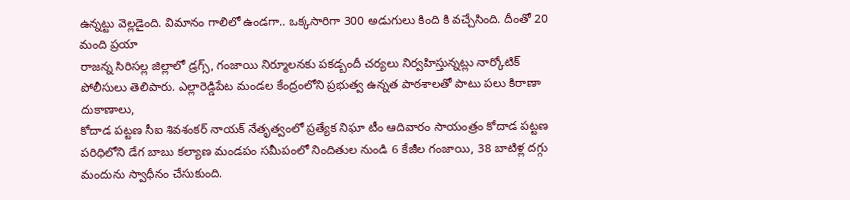ఉన్నట్టు వెల్లడైంది. విమానం గాలిలో ఉండగా.. ఒక్కసారిగా 300 అడుగులు కింది కి వచ్చేసింది. దీంతో 20 మంది ప్రయా
రాజన్న సిరిసల్ల జిల్లాలో డ్రగ్స్, గంజాయి నిర్మూలనకు పకడ్బందీ చర్యలు నిర్వహిస్తున్నట్లు నార్కోటిక్ పోలీసులు తెలిపారు. ఎల్లారెడ్డిపేట మండల కేంద్రంలోని ప్రభుత్వ ఉన్నత పాఠశాలతో పాటు పలు కిరాణా దుకాణాలు,
కోదాడ పట్టణ సీఐ శివశంకర్ నాయక్ నేతృత్వంలో ప్రత్యేక నిఘా టీం ఆదివారం సాయంత్రం కోదాడ పట్టణ పరిధిలోని డేగ బాబు కల్యాణ మండపం సమీపంలో నిందితుల నుండి 6 కేజీల గంజాయి, 38 బాటిళ్ల దగ్గు మందును స్వాధీనం చేసుకుంది.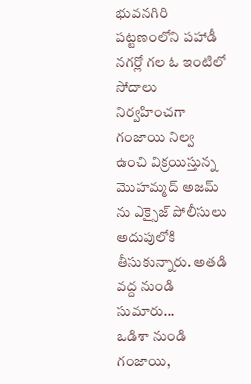భువనగిరి పట్టణంలోని పహాడీ నగర్లో గల ఓ ఇంటిలో సోదాలు నిర్వహించగా గంజాయి నిల్వ ఉంచి విక్రయిస్తున్న మొహమ్మద్ అజమ్ ను ఎక్సైజ్ పోలీసులు అదుపులోకి తీసుకున్నారు. అతడి వద్ద నుండి సుమారు...
ఒడిశా నుండి గంజాయి,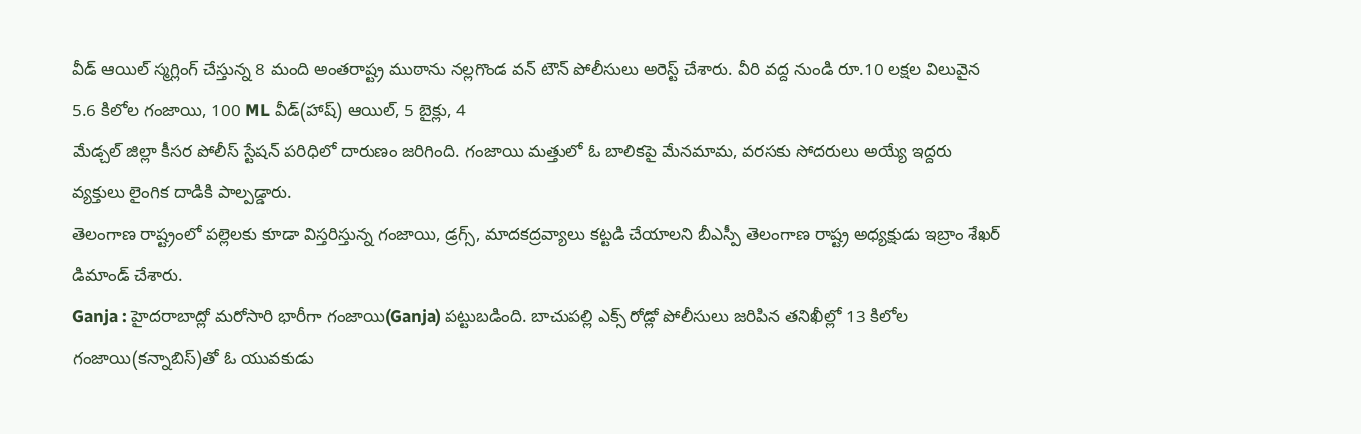వీడ్ ఆయిల్ స్మగ్లింగ్ చేస్తున్న 8 మంది అంతరాష్ట్ర ముఠాను నల్లగొండ వన్ టౌన్ పోలీసులు అరెస్ట్ చేశారు. వీరి వద్ద నుండి రూ.10 లక్షల విలువైన 5.6 కిలోల గంజాయి, 100 ML వీడ్(హాష్) ఆయిల్, 5 బైక్లు, 4
మేడ్చల్ జిల్లా కీసర పోలీస్ స్టేషన్ పరిధిలో దారుణం జరిగింది. గంజాయి మత్తులో ఓ బాలికపై మేనమామ, వరసకు సోదరులు అయ్యే ఇద్దరు వ్యక్తులు లైంగిక దాడికి పాల్పడ్డారు.
తెలంగాణ రాష్ట్రంలో పల్లెలకు కూడా విస్తరిస్తున్న గంజాయి, డ్రగ్స్, మాదకద్రవ్యాలు కట్టడి చేయాలని బీఎస్పీ తెలంగాణ రాష్ట్ర అధ్యక్షుడు ఇబ్రాం శేఖర్ డిమాండ్ చేశారు.
Ganja : హైదరాబాద్లో మరోసారి భారీగా గంజాయి(Ganja) పట్టుబడింది. బాచుపల్లి ఎక్స్ రోడ్లో పోలీసులు జరిపిన తనిఖీల్లో 13 కిలోల గంజాయి(కన్నాబిస్)తో ఓ యువకుడు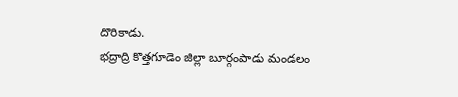దొరికాడు.
భద్రాద్రి కొత్తగూడెం జిల్లా బూర్గంపాడు మండలం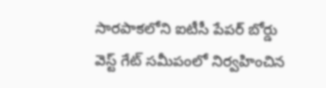సారపాకలోని ఐటీసీ పేపర్ బోర్డు వెస్ట్ గేట్ సమీపంలో నిర్వహించిన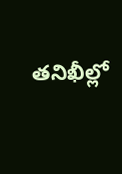తనిఖీల్లో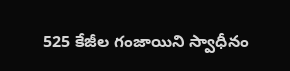525 కేజీల గంజాయిని స్వాధీనం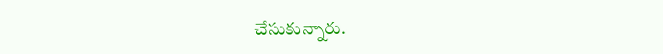చేసుకున్నారు.